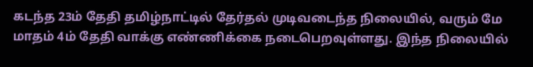கடந்த 23ம் தேதி தமிழ்நாட்டில் தேர்தல் முடிவடைந்த நிலையில், வரும் மே மாதம் 4ம் தேதி வாக்கு எண்ணிக்கை நடைபெறவுள்ளது. இந்த நிலையில்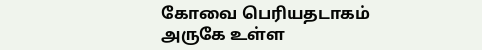கோவை பெரியதடாகம் அருகே உள்ள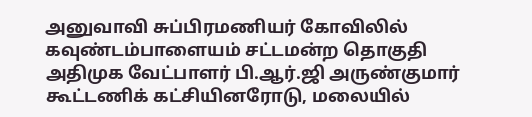அனுவாவி சுப்பிரமணியர் கோவிலில் கவுண்டம்பாளையம் சட்டமன்ற தொகுதி அதிமுக வேட்பாளர் பி.ஆர்.ஜி அருண்குமார் கூட்டணிக் கட்சியினரோடு, மலையில்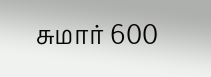சுமார் 600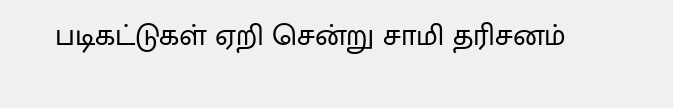படிகட்டுகள் ஏறி சென்று சாமி தரிசனம்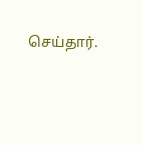செய்தார்.